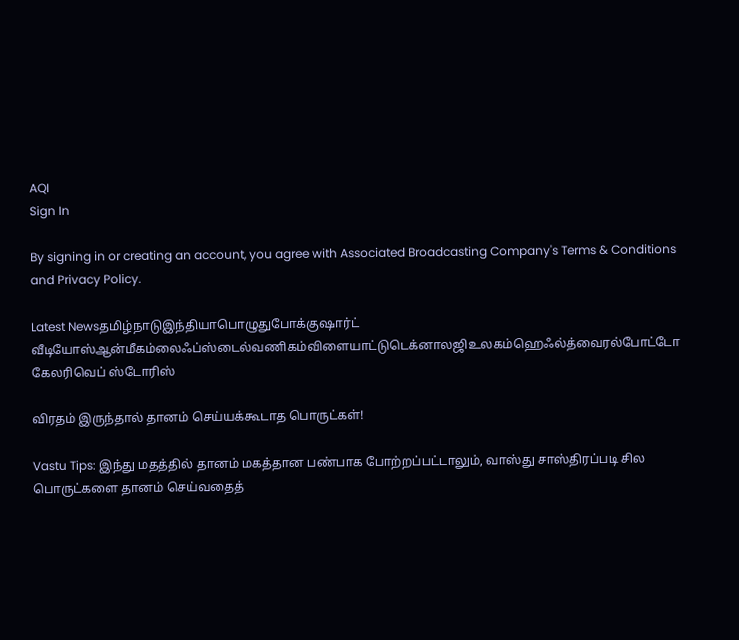AQI
Sign In

By signing in or creating an account, you agree with Associated Broadcasting Company's Terms & Conditions and Privacy Policy.

Latest Newsதமிழ்நாடுஇந்தியாபொழுதுபோக்குஷார்ட் வீடியோஸ்ஆன்மீகம்லைஃப்ஸ்டைல்வணிகம்விளையாட்டுடெக்னாலஜிஉலகம்ஹெஃல்த்வைரல்போட்டோ கேலரிவெப் ஸ்டோரிஸ்

விரதம் இருந்தால் தானம் செய்யக்கூடாத பொருட்கள்!

Vastu Tips: இந்து மதத்தில் தானம் மகத்தான பண்பாக போற்றப்பட்டாலும், வாஸ்து சாஸ்திரப்படி சில பொருட்களை தானம் செய்வதைத்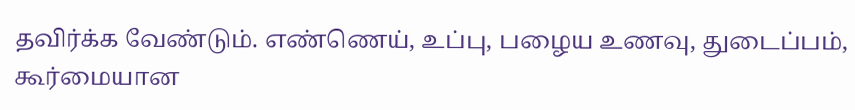தவிர்க்க வேண்டும். எண்ணெய், உப்பு, பழைய உணவு, துடைப்பம், கூர்மையான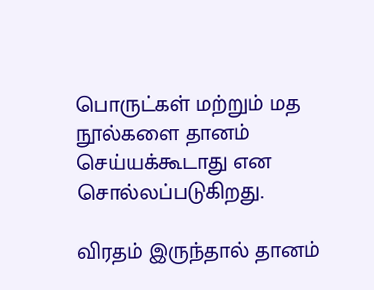பொருட்கள் மற்றும் மத நூல்களை தானம் செய்யக்கூடாது என சொல்லப்படுகிறது.

விரதம் இருந்தால் தானம்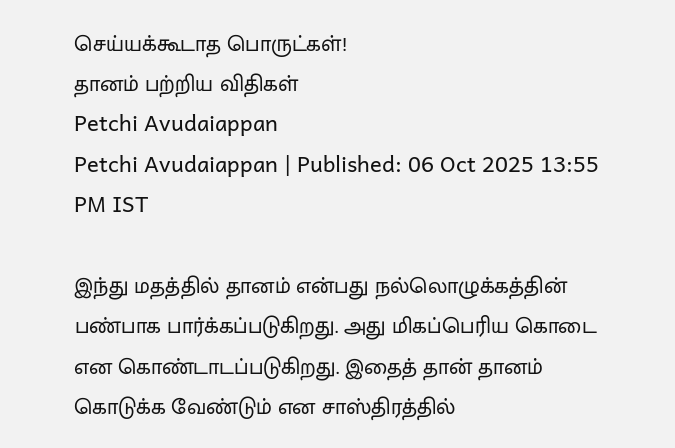செய்யக்கூடாத பொருட்கள்!
தானம் பற்றிய விதிகள்
Petchi Avudaiappan
Petchi Avudaiappan | Published: 06 Oct 2025 13:55 PM IST

இந்து மதத்தில் தானம் என்பது நல்லொழுக்கத்தின் பண்பாக பார்க்கப்படுகிறது. அது மிகப்பெரிய கொடை என கொண்டாடப்படுகிறது. இதைத் தான் தானம் கொடுக்க வேண்டும் என சாஸ்திரத்தில்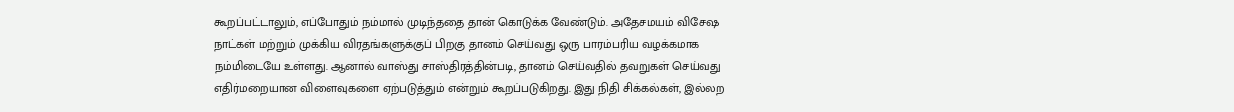கூறப்பட்டாலும், எப்போதும் நம்மால் முடிந்ததை தான் கொடுக்க வேண்டும். அதேசமயம் விசேஷ நாட்கள் மற்றும் முக்கிய விரதங்களுக்குப் பிறகு தானம் செய்வது ஒரு பாரம்பரிய வழக்கமாக நம்மிடையே உள்ளது. ஆனால் வாஸ்து சாஸ்திரத்தின்படி, தானம் செய்வதில் தவறுகள் செய்வது எதிர்மறையான விளைவுகளை ஏற்படுத்தும் என்றும் கூறப்படுகிறது. இது நிதி சிக்கல்கள், இல்லற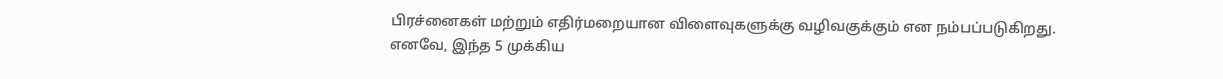பிரச்னைகள் மற்றும் எதிர்மறையான விளைவுகளுக்கு வழிவகுக்கும் என நம்பப்படுகிறது. எனவே, இந்த 5 முக்கிய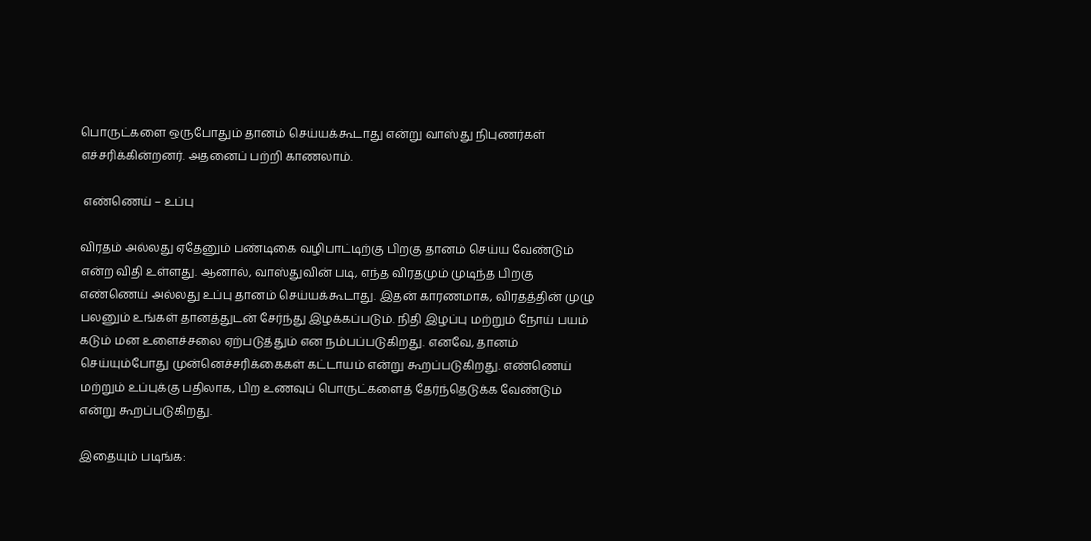பொருட்களை ஒருபோதும் தானம் செய்யக்கூடாது என்று வாஸ்து நிபுணர்கள் எச்சரிக்கின்றனர். அதனைப் பற்றி காணலாம்.

 எண்ணெய் – உப்பு

விரதம் அல்லது ஏதேனும் பண்டிகை வழிபாட்டிற்கு பிறகு தானம் செய்ய வேண்டும் என்ற விதி உள்ளது. ஆனால், வாஸ்துவின் படி, எந்த விரதமும் முடிந்த பிறகு எண்ணெய் அல்லது உப்பு தானம் செய்யக்கூடாது. இதன் காரணமாக, விரதத்தின் முழு பலனும் உங்கள் தானத்துடன் சேர்ந்து இழக்கப்படும். நிதி இழப்பு மற்றும் நோய் பயம் கடும் மன உளைச்சலை ஏற்படுத்தும் என நம்பப்படுகிறது. எனவே, தானம் செய்யும்போது முன்னெச்சரிக்கைகள் கட்டாயம் என்று கூறப்படுகிறது. எண்ணெய் மற்றும் உப்புக்கு பதிலாக, பிற உணவுப் பொருட்களைத் தேர்ந்தெடுக்க வேண்டும் என்று கூறப்படுகிறது.

இதையும் படிங்க: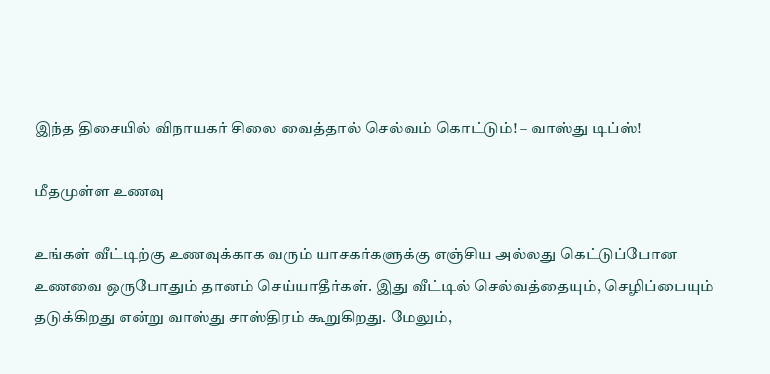இந்த திசையில் விநாயகர் சிலை வைத்தால் செல்வம் கொட்டும்! – வாஸ்து டிப்ஸ்!

மீதமுள்ள உணவு

உங்கள் வீட்டிற்கு உணவுக்காக வரும் யாசகர்களுக்கு எஞ்சிய அல்லது கெட்டுப்போன உணவை ஒருபோதும் தானம் செய்யாதீர்கள். இது வீட்டில் செல்வத்தையும், செழிப்பையும் தடுக்கிறது என்று வாஸ்து சாஸ்திரம் கூறுகிறது. மேலும்,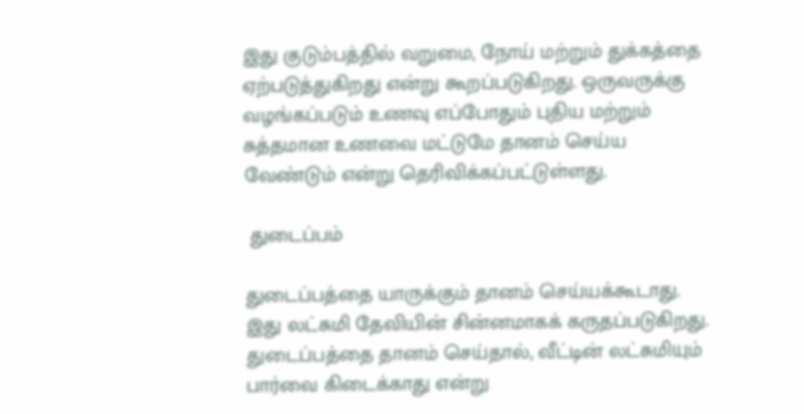இது குடும்பத்தில் வறுமை, நோய் மற்றும் துக்கத்தை ஏற்படுத்துகிறது என்று கூறப்படுகிறது. ஒருவருக்கு வழங்கப்படும் உணவு எப்போதும் புதிய மற்றும் சுத்தமான உணவை மட்டுமே தானம் செய்ய வேண்டும் என்று தெரிவிக்கப்பட்டுள்ளது.

 துடைப்பம்

துடைப்பத்தை யாருக்கும் தானம் செய்யக்கூடாது. இது லட்சுமி தேவியின் சின்னமாகக் கருதப்படுகிறது. துடைப்பத்தை தானம் செய்தால், வீட்டின் லட்சுமியும் பார்வை கிடைக்காது என்று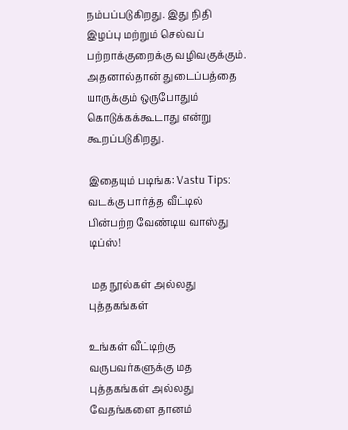நம்பப்படுகிறது. இது நிதி இழப்பு மற்றும் செல்வப் பற்றாக்குறைக்கு வழிவகுக்கும். அதனால்தான் துடைப்பத்தை யாருக்கும் ஒருபோதும் கொடுக்கக்கூடாது என்று கூறப்படுகிறது.

இதையும் படிங்க: Vastu Tips: வடக்கு பார்த்த வீட்டில் பின்பற்ற வேண்டிய வாஸ்து டிப்ஸ்!

 மத நூல்கள் அல்லது புத்தகங்கள்

உங்கள் வீட்டிற்கு வருபவர்களுக்கு மத புத்தகங்கள் அல்லது வேதங்களை தானம்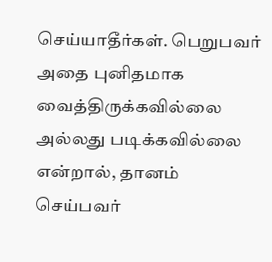செய்யாதீர்கள். பெறுபவர் அதை புனிதமாக வைத்திருக்கவில்லை அல்லது படிக்கவில்லை என்றால், தானம் செய்பவர்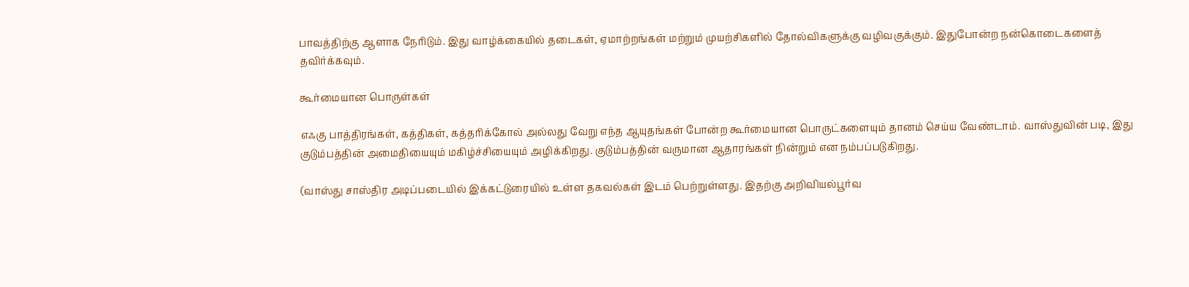பாவத்திற்கு ஆளாக நேரிடும். இது வாழ்க்கையில் தடைகள், ஏமாற்றங்கள் மற்றும் முயற்சிகளில் தோல்விகளுக்கு வழிவகுக்கும். இதுபோன்ற நன்கொடைகளைத் தவிர்க்கவும்.

கூர்மையான பொருள்கள்

எஃகு பாத்திரங்கள், கத்திகள், கத்தரிக்கோல் அல்லது வேறு எந்த ஆயுதங்கள் போன்ற கூர்மையான பொருட்களையும் தானம் செய்ய வேண்டாம். வாஸ்துவின் படி, இது குடும்பத்தின் அமைதியையும் மகிழ்ச்சியையும் அழிக்கிறது. குடும்பத்தின் வருமான ஆதாரங்கள் நின்றும் என நம்பப்படுகிறது.

(வாஸ்து சாஸ்திர அடிப்படையில் இக்கட்டுரையில் உள்ள தகவல்கள் இடம் பெற்றுள்ளது. இதற்கு அறிவியல்பூர்வ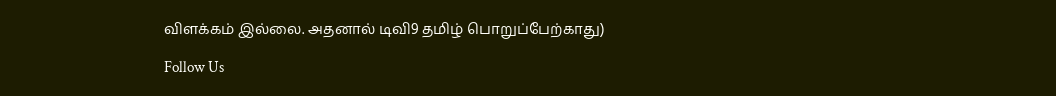விளக்கம் இல்லை. அதனால் டிவி9 தமிழ் பொறுப்பேற்காது)

Follow Us